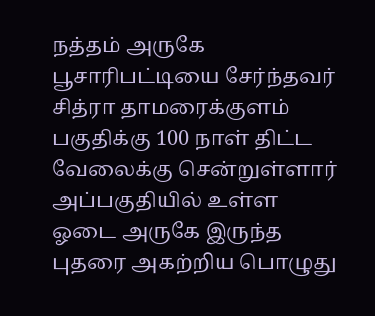நத்தம் அருகே பூசாரிபட்டியை சேர்ந்தவர் சித்ரா தாமரைக்குளம் பகுதிக்கு 100 நாள் திட்ட வேலைக்கு சென்றுள்ளார் அப்பகுதியில் உள்ள ஓடை அருகே இருந்த புதரை அகற்றிய பொழுது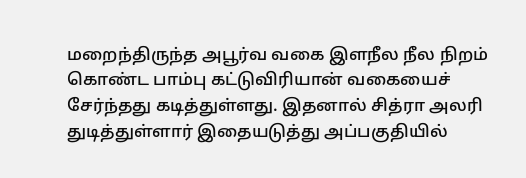மறைந்திருந்த அபூர்வ வகை இளநீல நீல நிறம் கொண்ட பாம்பு கட்டுவிரியான் வகையைச் சேர்ந்தது கடித்துள்ளது. இதனால் சித்ரா அலரி துடித்துள்ளார் இதையடுத்து அப்பகுதியில்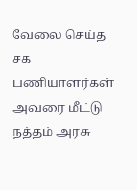வேலை செய்த சக பணியாளர்கள் அவரை மீட்டு நத்தம் அரசு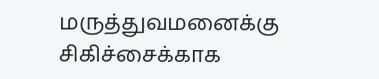மருத்துவமனைக்கு சிகிச்சைக்காக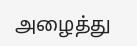அழைத்து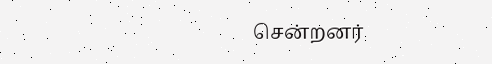சென்றனர்